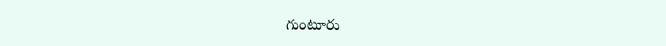గుంటూరు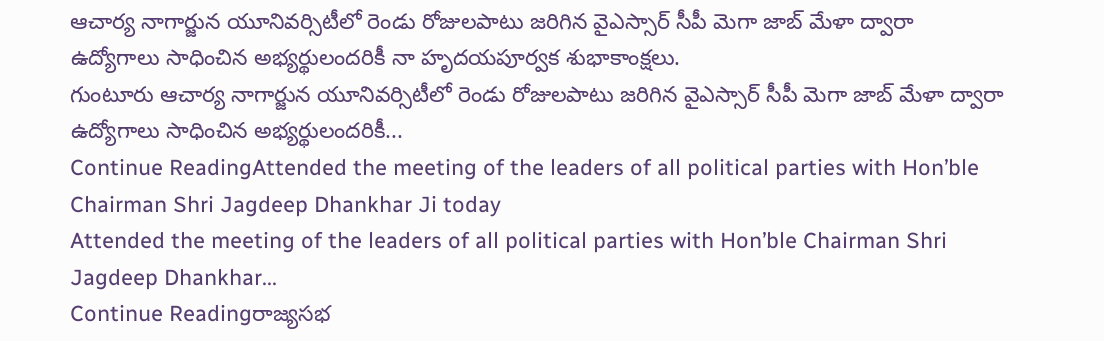ఆచార్య నాగార్జున యూనివర్సిటీలో రెండు రోజులపాటు జరిగిన వైఎస్సార్ సీపీ మెగా జాబ్ మేళా ద్వారా ఉద్యోగాలు సాధించిన అభ్యర్థులందరికీ నా హృదయపూర్వక శుభాకాంక్షలు.
గుంటూరు ఆచార్య నాగార్జున యూనివర్సిటీలో రెండు రోజులపాటు జరిగిన వైఎస్సార్ సీపీ మెగా జాబ్ మేళా ద్వారా ఉద్యోగాలు సాధించిన అభ్యర్థులందరికీ...
Continue ReadingAttended the meeting of the leaders of all political parties with Hon’ble Chairman Shri Jagdeep Dhankhar Ji today
Attended the meeting of the leaders of all political parties with Hon’ble Chairman Shri Jagdeep Dhankhar...
Continue Readingరాజ్యసభ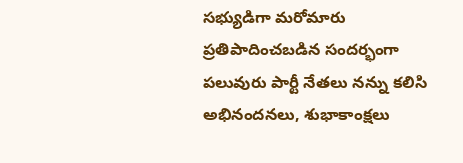సభ్యుడిగా మరోమారు ప్రతిపాదించబడిన సందర్భంగా పలువురు పార్టీ నేతలు నన్ను కలిసి అభినందనలు, శుభాకాంక్షలు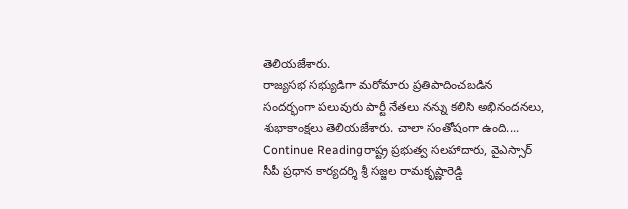తెలియజేశారు.
రాజ్యసభ సభ్యుడిగా మరోమారు ప్రతిపాదించబడిన సందర్భంగా పలువురు పార్టీ నేతలు నన్ను కలిసి అభినందనలు, శుభాకాంక్షలు తెలియజేశారు. చాలా సంతోషంగా ఉంది....
Continue Readingరాష్ట్ర ప్రభుత్వ సలహాదారు, వైఎస్సార్ సీపీ ప్రధాన కార్యదర్శి శ్రీ సజ్జల రామకృష్ణారెడ్డి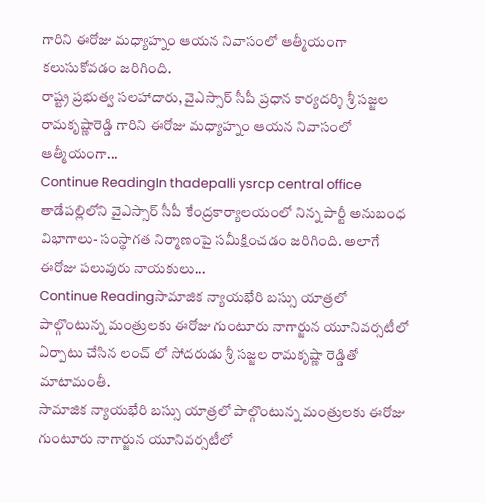గారిని ఈరోజు మధ్యాహ్నం ఆయన నివాసంలో ఆత్మీయంగా కలుసుకోవడం జరిగింది.
రాష్ట్ర ప్రభుత్వ సలహాదారు, వైఎస్సార్ సీపీ ప్రధాన కార్యదర్శి శ్రీ సజ్జల రామకృష్ణారెడ్డి గారిని ఈరోజు మధ్యాహ్నం ఆయన నివాసంలో ఆత్మీయంగా...
Continue ReadingIn thadepalli ysrcp central office
తాడేపల్లిలోని వైఎస్సార్ సీపీ కేంద్రకార్యాలయంలో నిన్న పార్టీ అనుబంధ విభాగాలు- సంస్థాగత నిర్మాణంపై సమీక్షించడం జరిగింది. అలాగే ఈరోజు పలువురు నాయకులు...
Continue Readingసామాజిక న్యాయభేరి బస్సు యాత్రలో పాల్గొంటున్న మంత్రులకు ఈరోజు గుంటూరు నాగార్జున యూనివర్సటీలో ఏర్పాటు చేసిన లంచ్ లో సోదరుడు శ్రీ సజ్జల రామకృష్ణా రెడ్డితో మాటామంతీ.
సామాజిక న్యాయభేరి బస్సు యాత్రలో పాల్గొంటున్న మంత్రులకు ఈరోజు గుంటూరు నాగార్జున యూనివర్సటీలో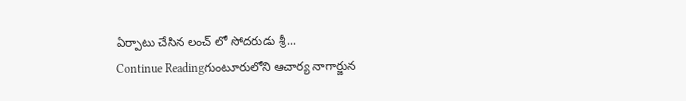ఏర్పాటు చేసిన లంచ్ లో సోదరుడు శ్రీ...
Continue Readingగుంటూరులోని ఆచార్య నాగార్జున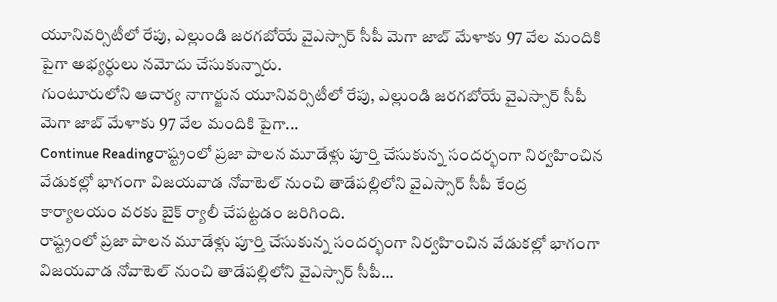యూనివర్సిటీలో రేపు, ఎల్లుండి జరగబోయే వైఎస్సార్ సీపీ మెగా జాబ్ మేళాకు 97 వేల మందికి పైగా అభ్యర్ధులు నమోదు చేసుకున్నారు.
గుంటూరులోని ఆచార్య నాగార్జున యూనివర్సిటీలో రేపు, ఎల్లుండి జరగబోయే వైఎస్సార్ సీపీ మెగా జాబ్ మేళాకు 97 వేల మందికి పైగా...
Continue Readingరాష్ట్రంలో ప్రజా పాలన మూడేళ్లు పూర్తి చేసుకున్న సందర్భంగా నిర్వహించిన వేడుకల్లో భాగంగా విజయవాడ నోవాటెల్ నుంచి తాడేపల్లిలోని వైఎస్సార్ సీపీ కేంద్ర కార్యాలయం వరకు బైక్ ర్యాలీ చేపట్టడం జరిగింది.
రాష్ట్రంలో ప్రజా పాలన మూడేళ్లు పూర్తి చేసుకున్న సందర్భంగా నిర్వహించిన వేడుకల్లో భాగంగా విజయవాడ నోవాటెల్ నుంచి తాడేపల్లిలోని వైఎస్సార్ సీపీ...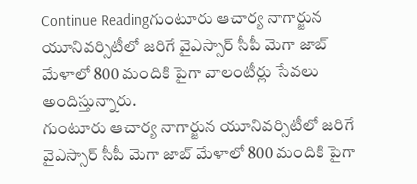Continue Readingగుంటూరు ఆచార్య నాగార్జున యూనివర్సిటీలో జరిగే వైఎస్సార్ సీపీ మెగా జాబ్ మేళాలో 800 మందికి పైగా వాలంటీర్లు సేవలు అందిస్తున్నారు.
గుంటూరు ఆచార్య నాగార్జున యూనివర్సిటీలో జరిగే వైఎస్సార్ సీపీ మెగా జాబ్ మేళాలో 800 మందికి పైగా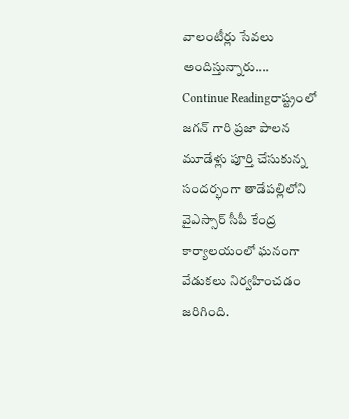వాలంటీర్లు సేవలు అందిస్తున్నారు....
Continue Readingరాష్ట్రంలో జగన్ గారి ప్రజా పాలన మూడేళ్లు పూర్తి చేసుకున్న సందర్భంగా తాడేపల్లిలోని వైఎస్సార్ సీపీ కేంద్ర కార్యాలయంలో ఘనంగా వేడుకలు నిర్వహించడం జరిగింది.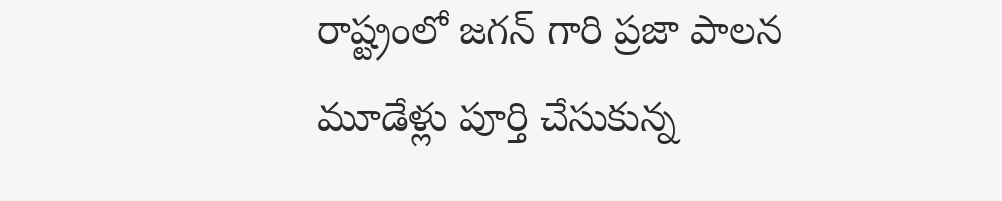రాష్ట్రంలో జగన్ గారి ప్రజా పాలన మూడేళ్లు పూర్తి చేసుకున్న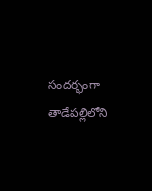సందర్భంగా తాడేపల్లిలోని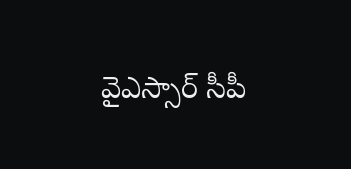వైఎస్సార్ సీపీ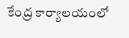కేంద్ర కార్యాలయంలో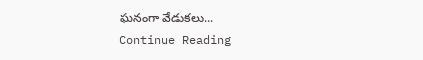ఘనంగా వేడుకలు...
Continue Reading